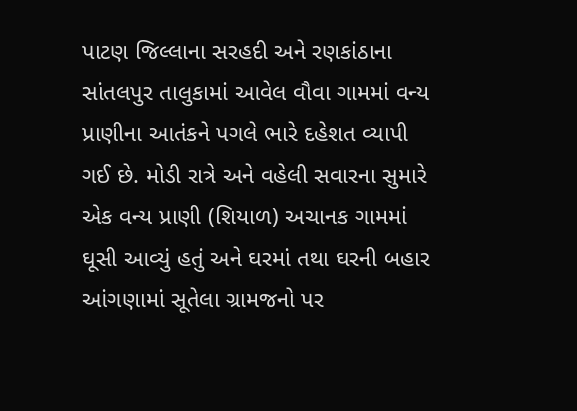પાટણ જિલ્લાના સરહદી અને રણકાંઠાના સાંતલપુર તાલુકામાં આવેલ વૌવા ગામમાં વન્ય પ્રાણીના આતંકને પગલે ભારે દહેશત વ્યાપી ગઈ છે. મોડી રાત્રે અને વહેલી સવારના સુમારે એક વન્ય પ્રાણી (શિયાળ) અચાનક ગામમાં ઘૂસી આવ્યું હતું અને ઘરમાં તથા ઘરની બહાર આંગણામાં સૂતેલા ગ્રામજનો પર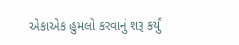એકાએક હુમલો કરવાનું શરૂ કર્યું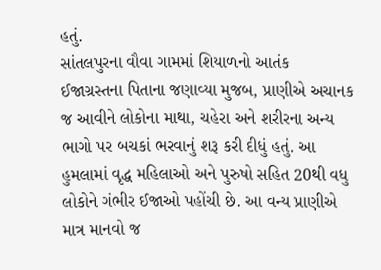હતું.
સાંતલપુરના વૌવા ગામમાં શિયાળનો આતંક
ઈજાગ્રસ્તના પિતાના જણાવ્યા મુજબ, પ્રાણીએ અચાનક જ આવીને લોકોના માથા, ચહેરા અને શરીરના અન્ય ભાગો પર બચકાં ભરવાનું શરૂ કરી દીધું હતું. આ હુમલામાં વૃદ્ધ મહિલાઓ અને પુરુષો સહિત 20થી વધુ લોકોને ગંભીર ઈજાઓ પહોંચી છે. આ વન્ય પ્રાણીએ માત્ર માનવો જ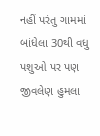નહીં પરંતુ ગામમાં બાંધેલા 30થી વધુ પશુઓ પર પણ જીવલેણ હુમલા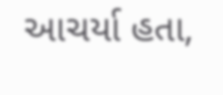આચર્યા હતા,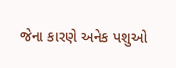જેના કારણે અનેક પશુઓ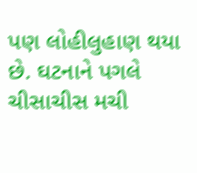પણ લોહીલુહાણ થયા છે. ઘટનાને પગલે ચીસાચીસ મચી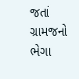જતાં ગ્રામજનો ભેગા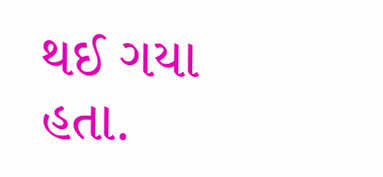થઈ ગયા હતા.